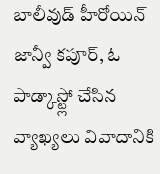బాలీవుడ్ హీరోయిన్ జాన్వీ కపూర్, ఓ పాడ్కాస్ట్లో చేసిన వ్యాఖ్యలు వివాదానికి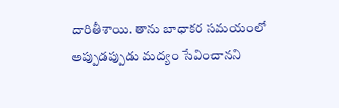దారితీశాయి. తాను బాధాకర సమయంలో అప్పుడప్పుడు మద్యం సేవించానని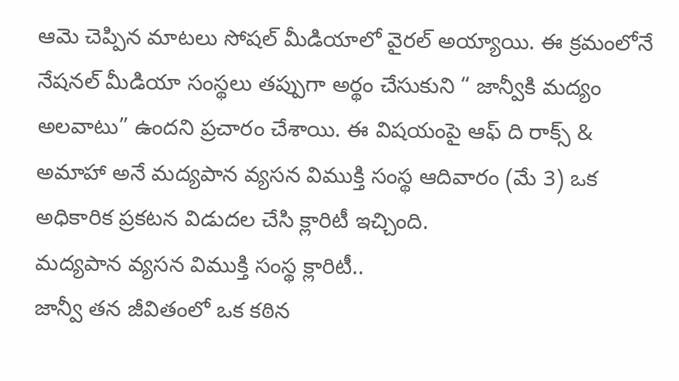ఆమె చెప్పిన మాటలు సోషల్ మీడియాలో వైరల్ అయ్యాయి. ఈ క్రమంలోనే నేషనల్ మీడియా సంస్థలు తప్పుగా అర్థం చేసుకుని “ జాన్వీకి మద్యం అలవాటు” ఉందని ప్రచారం చేశాయి. ఈ విషయంపై ఆఫ్ ది రాక్స్ & అమాహా అనే మద్యపాన వ్యసన విముక్తి సంస్థ ఆదివారం (మే 3) ఒక అధికారిక ప్రకటన విడుదల చేసి క్లారిటీ ఇచ్చింది.
మద్యపాన వ్యసన విముక్తి సంస్థ క్లారిటీ..
జాన్వీ తన జీవితంలో ఒక కఠిన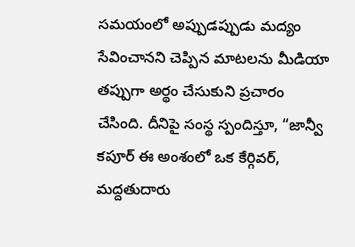సమయంలో అప్పుడప్పుడు మద్యం సేవించానని చెప్పిన మాటలను మీడియా తప్పుగా అర్థం చేసుకుని ప్రచారం చేసింది. దీనిపై సంస్థ స్పందిస్తూ, “జాన్వీ కపూర్ ఈ అంశంలో ఒక కేర్గివర్, మద్దతుదారు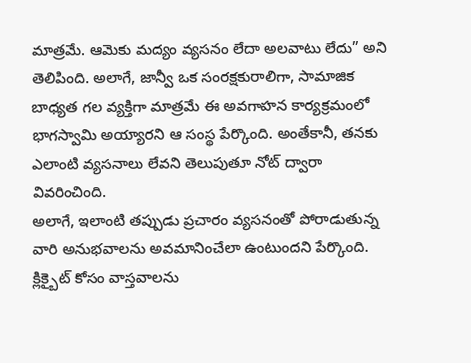మాత్రమే. ఆమెకు మద్యం వ్యసనం లేదా అలవాటు లేదు” అని తెలిపింది. అలాగే, జాన్వీ ఒక సంరక్షకురాలిగా, సామాజిక బాధ్యత గల వ్యక్తిగా మాత్రమే ఈ అవగాహన కార్యక్రమంలో భాగస్వామి అయ్యారని ఆ సంస్థ పేర్కొంది. అంతేకానీ, తనకు ఎలాంటి వ్యసనాలు లేవని తెలుపుతూ నోట్ ద్వారా వివరించింది.
అలాగే, ఇలాంటి తప్పుడు ప్రచారం వ్యసనంతో పోరాడుతున్న వారి అనుభవాలను అవమానించేలా ఉంటుందని పేర్కొంది. క్లిక్బైట్ కోసం వాస్తవాలను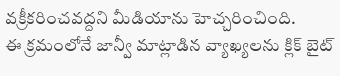వక్రీకరించవద్దని మీడియాను హెచ్చరించింది.
ఈ క్రమంలోనే జాన్వీ మాట్లాడిన వ్యాఖ్యలను క్లిక్ బైట్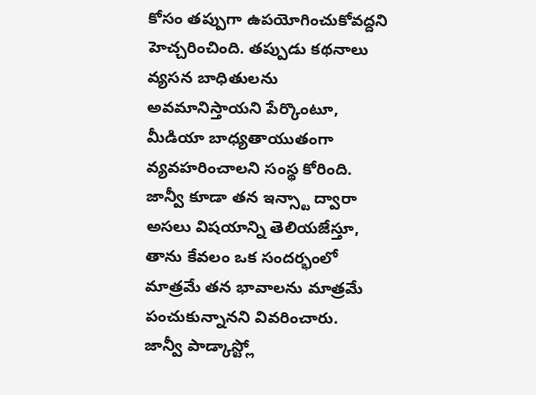కోసం తప్పుగా ఉపయోగించుకోవద్దని హెచ్చరించింది. తప్పుడు కథనాలు వ్యసన బాధితులను అవమానిస్తాయని పేర్కొంటూ, మీడియా బాధ్యతాయుతంగా వ్యవహరించాలని సంస్థ కోరింది. జాన్వీ కూడా తన ఇన్స్టా ద్వారా అసలు విషయాన్ని తెలియజేస్తూ, తాను కేవలం ఒక సందర్భంలో మాత్రమే తన భావాలను మాత్రమే పంచుకున్నానని వివరించారు.
జాన్వీ పాడ్కాస్ట్లో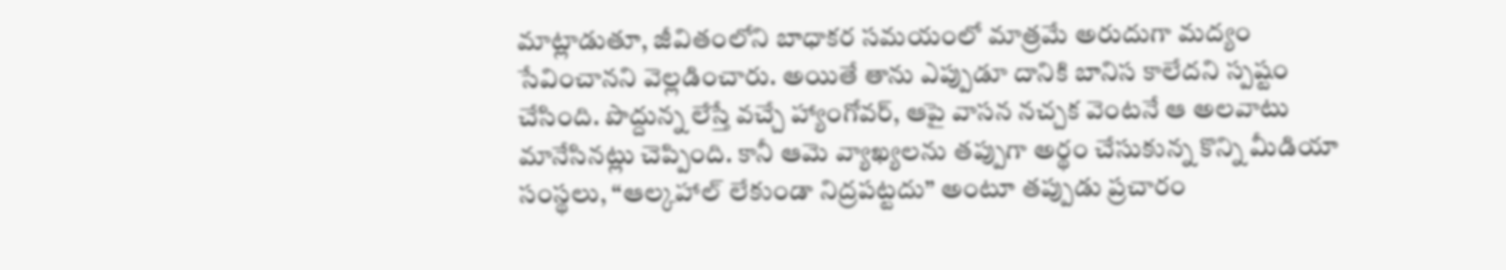మాట్లాడుతూ, జీవితంలోని బాధాకర సమయంలో మాత్రమే అరుదుగా మద్యం సేవించానని వెల్లడించారు. అయితే తాను ఎప్పుడూ దానికి బానిస కాలేదని స్పష్టం చేసింది. పొద్దున్న లేస్తే వచ్చే హ్యాంగోవర్, ఆపై వాసన నచ్చక వెంటనే ఆ అలవాటు మానేసినట్లు చెప్పింది. కానీ ఆమె వ్యాఖ్యలను తప్పుగా అర్థం చేసుకున్న కొన్ని మీడియా సంస్థలు, “ఆల్కహాల్ లేకుండా నిద్రపట్టదు” అంటూ తప్పుడు ప్రచారం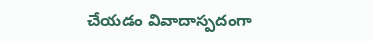చేయడం వివాదాస్పదంగా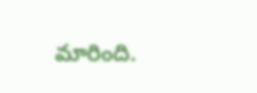మారింది.